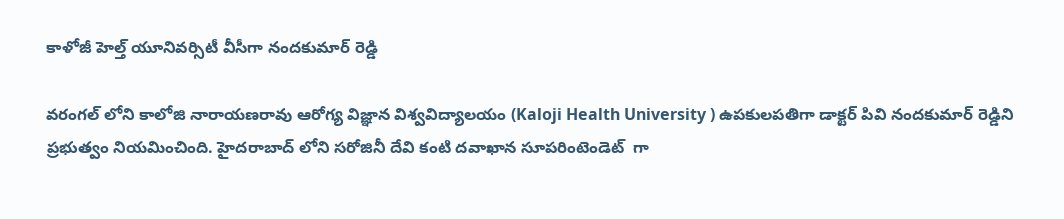కాళోజీ హెల్త్ యూనివర్సిటీ వీసీగా నందకుమార్ రెడ్డి

వరంగల్ లోని కాలోజి నారాయణరావు ఆరోగ్య విజ్ఞాన విశ్వవిద్యాలయం (Kaloji Health University ) ఉపకులపతిగా డాక్టర్ పివి నందకుమార్ రెడ్డిని ప్రభుత్వం నియమించింది. హైదరాబాద్ లోని సరోజినీ దేవి కంటి దవాఖాన సూపరింటెండెట్  గా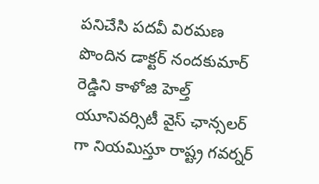పనిచేసి పదవీ విరమణ పొందిన డాక్టర్ నందకుమార్ రెడ్డిని కాళోజి హెల్త్ యూనివర్సిటీ వైస్ ఛాన్సలర్ గా నియమిస్తూ రాష్ట్ర గవర్నర్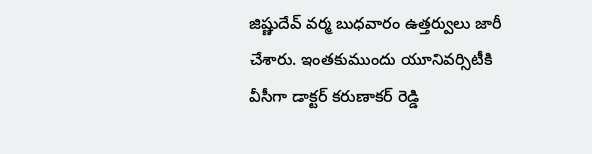జిష్ణుదేవ్ వర్మ బుధవారం ఉత్తర్వులు జారీ చేశారు. ఇంతకుముందు యూనివర్సిటీకి వీసీగా డాక్టర్ కరుణాకర్ రెడ్డి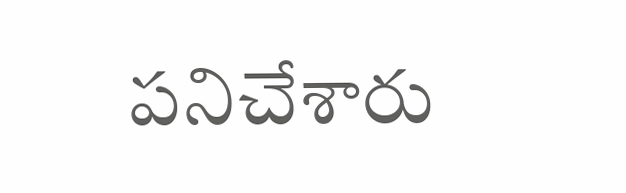పనిచేశారు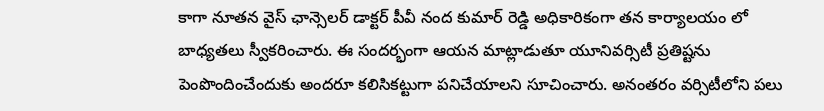కాగా నూతన వైస్ ఛాన్సెలర్ డాక్టర్ పీవీ నంద కుమార్ రెడ్డి అధికారికంగా తన కార్యాలయం లో బాధ్యతలు స్వీకరించారు. ఈ సందర్భంగా ఆయన మాట్లాడుతూ యూనివర్సిటీ ప్రతిష్టను పెంపొందించేందుకు అందరూ కలిసికట్టుగా పనిచేయాలని సూచించారు. అనంతరం వర్సిటీలోని పలు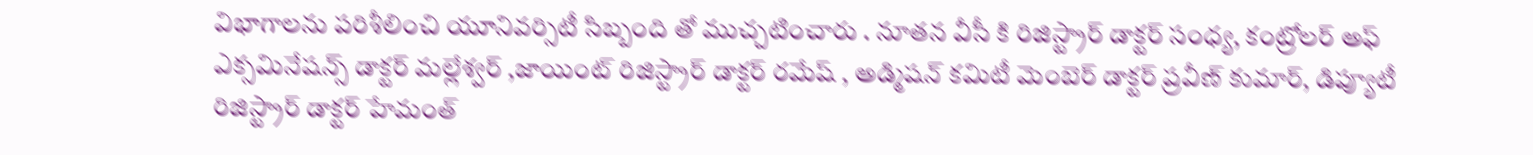విభాగాలను పరిశీలించి యూనివర్సిటీ సిబ్బంది తో ముచ్చటించారు . నూతన వీసీ కి రిజిస్ట్రార్ డాక్టర్ సంధ్య, కంట్రోలర్ అఫ్ ఎక్సమినేషన్స్ డాక్టర్ మల్లేశ్వర్ ,జాయింట్ రిజిస్ట్రార్ డాక్టర్ రమేష్ , అడ్మిషన్ కమిటీ మెంబెర్ డాక్టర్ ప్రవీణ్ కుమార్, డిప్యూటీ రిజిస్ట్రార్ డాక్టర్ హేమంత్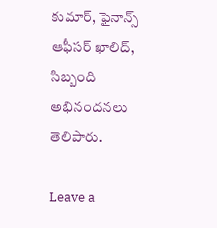కుమార్, ఫైనాన్స్ ఆఫీసర్ ఖాలిద్, సిబ్బంది  అభినందనలు తెలిపారు.

Leave a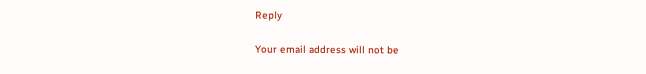Reply

Your email address will not be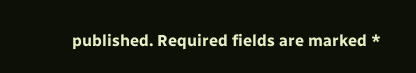published. Required fields are marked *